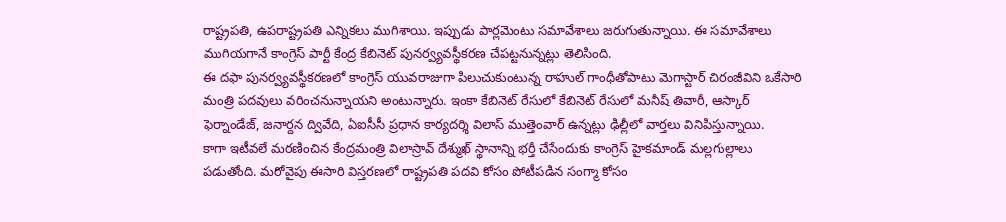రాష్ట్రపతి, ఉపరాష్ట్రపతి ఎన్నికలు ముగిశాయి. ఇప్పుడు పార్లమెంటు సమావేశాలు జరుగుతున్నాయి. ఈ సమావేశాలు ముగియగానే కాంగ్రెస్ పార్టీ కేంద్ర కేబినెట్ పునర్వ్యవస్థీకరణ చేపట్టనున్నట్లు తెలిసింది.
ఈ దఫా పునర్వ్యవస్థీకరణలో కాంగ్రెస్ యువరాజుగా పిలుచుకుంటున్న రాహుల్ గాంధీతోపాటు మెగాస్టార్ చిరంజీవిని ఒకేసారి మంత్రి పదవులు వరించనున్నాయని అంటున్నారు. ఇంకా కేబినెట్ రేసులో కేబినెట్ రేసులో మనీష్ తివారీ, ఆస్కార్ ఫెర్నాండేజ్, జనార్దన ద్వివేది, ఏఐసీసీ ప్రధాన కార్యదర్శి విలాస్ ముత్తెంవార్ ఉన్నట్లు ఢిల్లీలో వార్తలు వినిపిస్తున్నాయి.
కాగా ఇటీవలే మరణించిన కేంద్రమంత్రి విలాస్రావ్ దేశ్ముఖ్ స్థానాన్ని భర్తీ చేసేందుకు కాంగ్రెస్ హైకమాండ్ మల్లగుల్లాలు పడుతోంది. మరోవైపు ఈసారి విస్తరణలో రాష్ట్రపతి పదవి కోసం పోటీపడిన సంగ్మా కోసం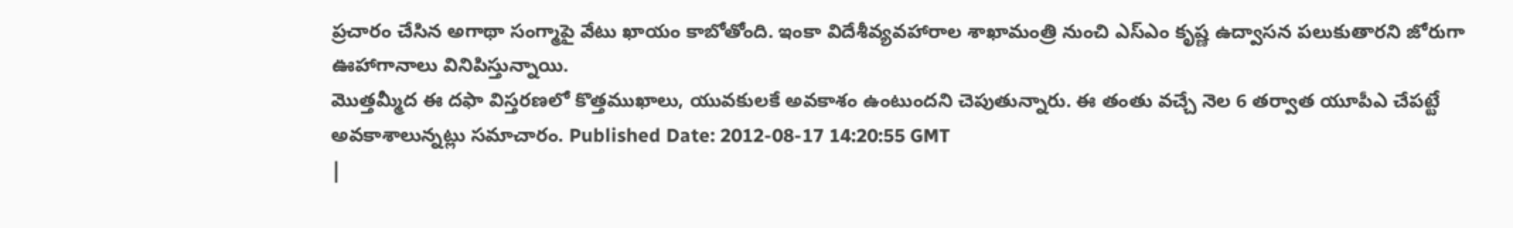ప్రచారం చేసిన అగాథా సంగ్మాపై వేటు ఖాయం కాబోతోంది. ఇంకా విదేశీవ్యవహారాల శాఖామంత్రి నుంచి ఎస్ఎం కృష్ణ ఉద్వాసన పలుకుతారని జోరుగా ఊహాగానాలు వినిపిస్తున్నాయి.
మొత్తమ్మీద ఈ దఫా విస్తరణలో కొత్తముఖాలు, యువకులకే అవకాశం ఉంటుందని చెపుతున్నారు. ఈ తంతు వచ్చే నెల 6 తర్వాత యూపీఎ చేపట్టే అవకాశాలున్నట్లు సమాచారం. Published Date: 2012-08-17 14:20:55 GMT
|